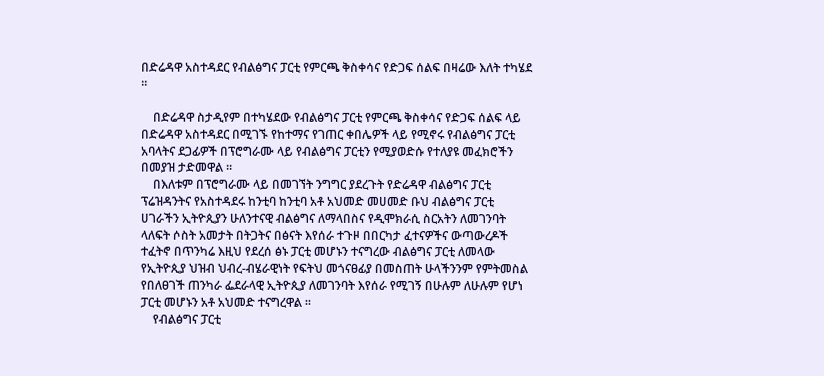በድሬዳዋ አስተዳደር የብልፅግና ፓርቲ የምርጫ ቅስቀሳና የድጋፍ ሰልፍ በዛሬው እለት ተካሄደ ።

    በድሬዳዋ ስታዲየም በተካሄደው የብልፅግና ፓርቲ የምርጫ ቅስቀሳና የድጋፍ ሰልፍ ላይ በድሬዳዋ አስተዳደር በሚገኙ የከተማና የገጠር ቀበሌዎች ላይ የሚኖሩ የብልፅግና ፓርቲ አባላትና ደጋፊዎች በፕሮግራሙ ላይ የብልፅግና ፓርቲን የሚያወድሱ የተለያዩ መፈክሮችን በመያዝ ታድመዋል ።
    በእለቱም በፕሮግራሙ ላይ በመገኘት ንግግር ያደረጉት የድሬዳዋ ብልፅግና ፓርቲ ፕሬዝዳንትና የአስተዳደሩ ከንቲባ ከንቲባ አቶ አህመድ መሀመድ ቡህ ብልፅግና ፓርቲ ሀገራችን ኢትዮጲያን ሁለንተናዊ ብልፅግና ለማላበስና የዲሞክራሲ ስርአትን ለመገንባት ላለፍት ሶስት አመታት በትጋትና በፅናት እየሰራ ተጉዞ በበርካታ ፈተናዎችና ውጣውረዶች ተፈትኖ በጥንካሬ እዚህ የደረሰ ፅኑ ፓርቲ መሆኑን ተናግረው ብልፅግና ፓርቲ ለመላው የኢትዮጲያ ህዝብ ህብረ-ብሄራዊነት የፍትህ መጎናፀፊያ በመስጠት ሁላችንንም የምትመስል የበለፀገች ጠንካራ ፌደራላዊ ኢትዮጲያ ለመገንባት እየሰራ የሚገኝ በሁሉም ለሁሉም የሆነ ፓርቲ መሆኑን አቶ አህመድ ተናግረዋል ።
    የብልፅግና ፓርቲ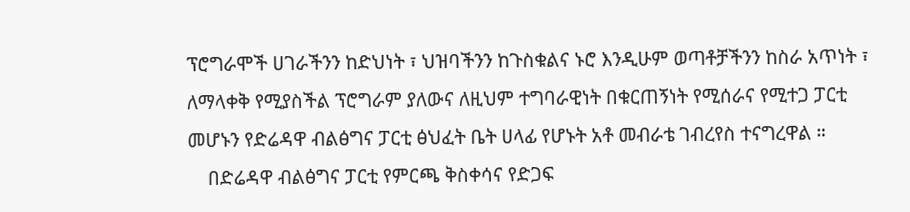ፕሮግራሞች ሀገራችንን ከድህነት ፣ ህዝባችንን ከጉስቁልና ኑሮ እንዲሁም ወጣቶቻችንን ከስራ አጥነት ፣ ለማላቀቅ የሚያስችል ፕሮግራም ያለውና ለዚህም ተግባራዊነት በቁርጠኝነት የሚሰራና የሚተጋ ፓርቲ መሆኑን የድሬዳዋ ብልፅግና ፓርቲ ፅህፈት ቤት ሀላፊ የሆኑት አቶ መብራቴ ገብረየስ ተናግረዋል ።
    በድሬዳዋ ብልፅግና ፓርቲ የምርጫ ቅስቀሳና የድጋፍ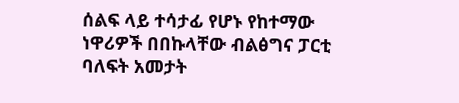ሰልፍ ላይ ተሳታፊ የሆኑ የከተማው ነዋሪዎች በበኩላቸው ብልፅግና ፓርቲ ባለፍት አመታት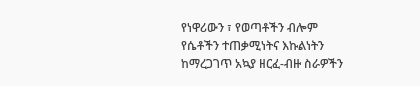የነዋሪውን ፣ የወጣቶችን ብሎም የሴቶችን ተጠቃሚነትና እኩልነትን ከማረጋገጥ አኳያ ዘርፈ-ብዙ ስራዎችን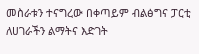መስራቱን ተናግረው በቀጣይም ብልፅግና ፓርቲ ለሀገራችን ልማትና እድገት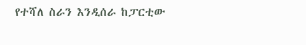የተሻለ ስራን እንዲሰራ ከፓርቲው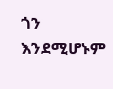ጎን እንደሚሆኑም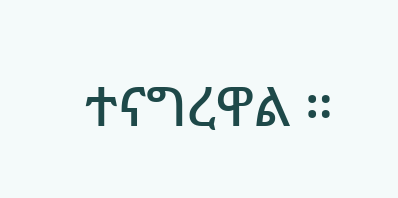ተናግረዋል ።